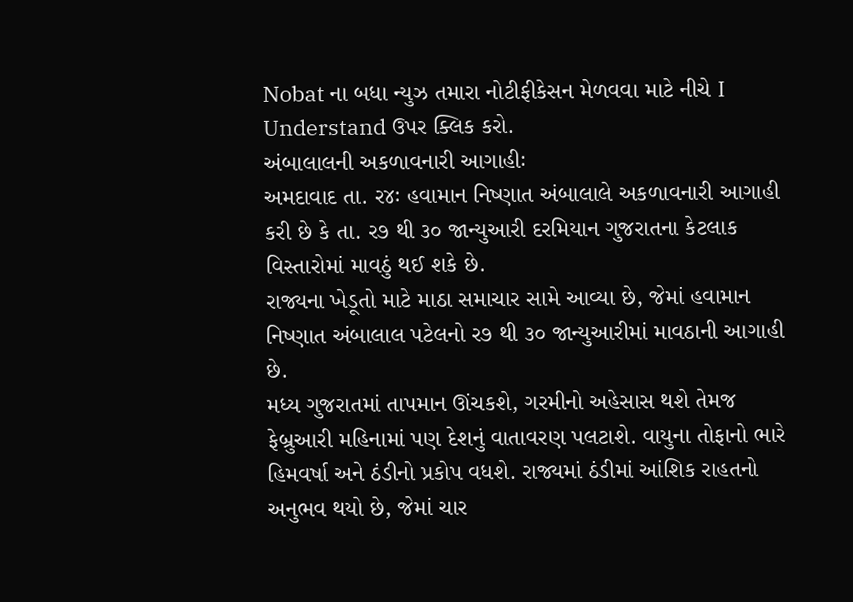Nobat ના બધા ન્યુઝ તમારા નોટીફીકેસન મેળવવા માટે નીચે I Understand ઉપર ક્લિક કરો.
અંબાલાલની અકળાવનારી આગાહીઃ
અમદાવાદ તા. ર૪ઃ હવામાન નિષ્ણાત અંબાલાલે અકળાવનારી આગાહી કરી છે કે તા. ર૭ થી ૩૦ જાન્યુઆરી દરમિયાન ગુજરાતના કેટલાક વિસ્તારોમાં માવઠું થઈ શકે છે.
રાજ્યના ખેડૂતો માટે માઠા સમાચાર સામે આવ્યા છે, જેમાં હવામાન નિષ્ણાત અંબાલાલ પટેલનો ર૭ થી ૩૦ જાન્યુઆરીમાં માવઠાની આગાહી છે.
મધ્ય ગુજરાતમાં તાપમાન ઊંચકશે, ગરમીનો અહેસાસ થશે તેમજ ફેબ્રુઆરી મહિનામાં પણ દેશનું વાતાવરણ પલટાશે. વાયુના તોફાનો ભારે હિમવર્ષા અને ઠંડીનો પ્રકોપ વધશે. રાજ્યમાં ઠંડીમાં આંશિક રાહતનો અનુભવ થયો છે, જેમાં ચાર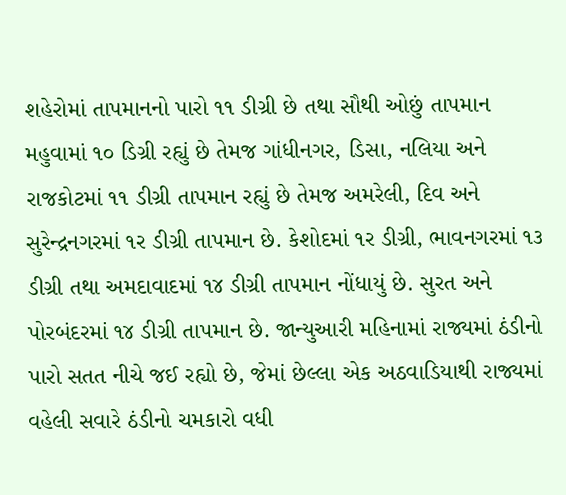શહેરોમાં તાપમાનનો પારો ૧૧ ડીગ્રી છે તથા સૌથી ઓછું તાપમાન મહુવામાં ૧૦ ડિગ્રી રહ્યું છે તેમજ ગાંધીનગર, ડિસા, નલિયા અને રાજકોટમાં ૧૧ ડીગ્રી તાપમાન રહ્યું છે તેમજ અમરેલી, દિવ અને સુરેન્દ્રનગરમાં ૧ર ડીગ્રી તાપમાન છે. કેશોદમાં ૧ર ડીગ્રી, ભાવનગરમાં ૧૩ ડીગ્રી તથા અમદાવાદમાં ૧૪ ડીગ્રી તાપમાન નોંધાયું છે. સુરત અને પોરબંદરમાં ૧૪ ડીગ્રી તાપમાન છે. જાન્યુઆરી મહિનામાં રાજ્યમાં ઠંડીનો પારો સતત નીચે જઈ રહ્યો છે, જેમાં છેલ્લા એક અઠવાડિયાથી રાજ્યમાં વહેલી સવારે ઠંડીનો ચમકારો વધી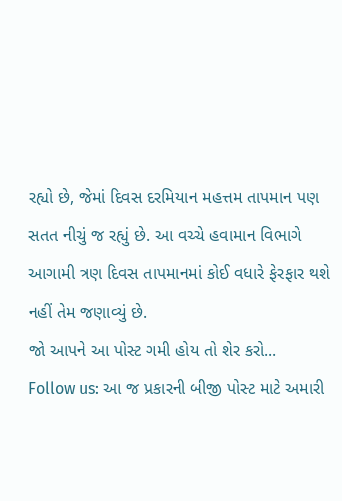રહ્યો છે, જેમાં દિવસ દરમિયાન મહત્તમ તાપમાન પણ સતત નીચું જ રહ્યું છે. આ વચ્ચે હવામાન વિભાગે આગામી ત્રણ દિવસ તાપમાનમાં કોઈ વધારે ફેરફાર થશે નહીં તેમ જણાવ્યું છે.
જો આપને આ પોસ્ટ ગમી હોય તો શેર કરો...
Follow us: આ જ પ્રકારની બીજી પોસ્ટ માટે અમારી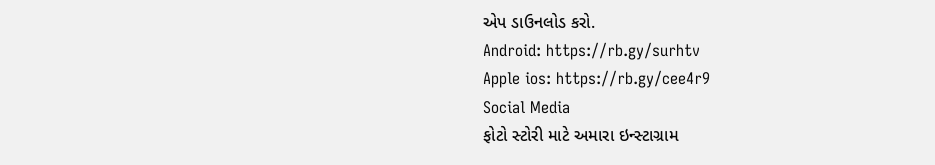એપ ડાઉનલોડ કરો.
Android: https://rb.gy/surhtv
Apple ios: https://rb.gy/cee4r9
Social Media
ફોટો સ્ટોરી માટે અમારા ઇન્સ્ટાગ્રામ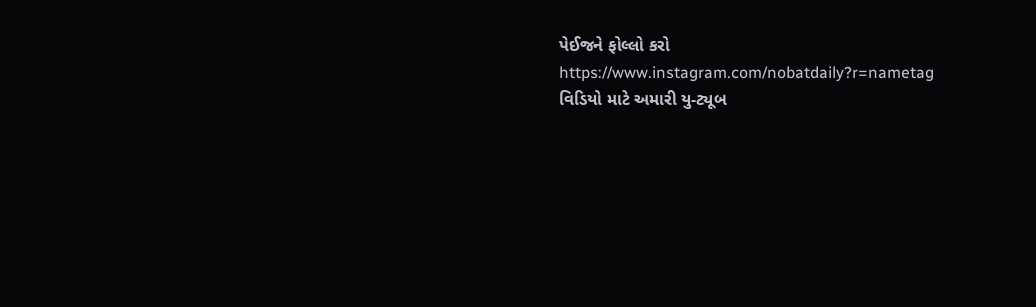પેઈજને ફોલ્લો કરો
https://www.instagram.com/nobatdaily?r=nametag
વિડિયો માટે અમારી યુ-ટ્યૂબ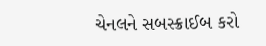ચેનલને સબસ્ક્રાઈબ કરો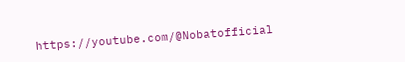https://youtube.com/@Nobatofficial